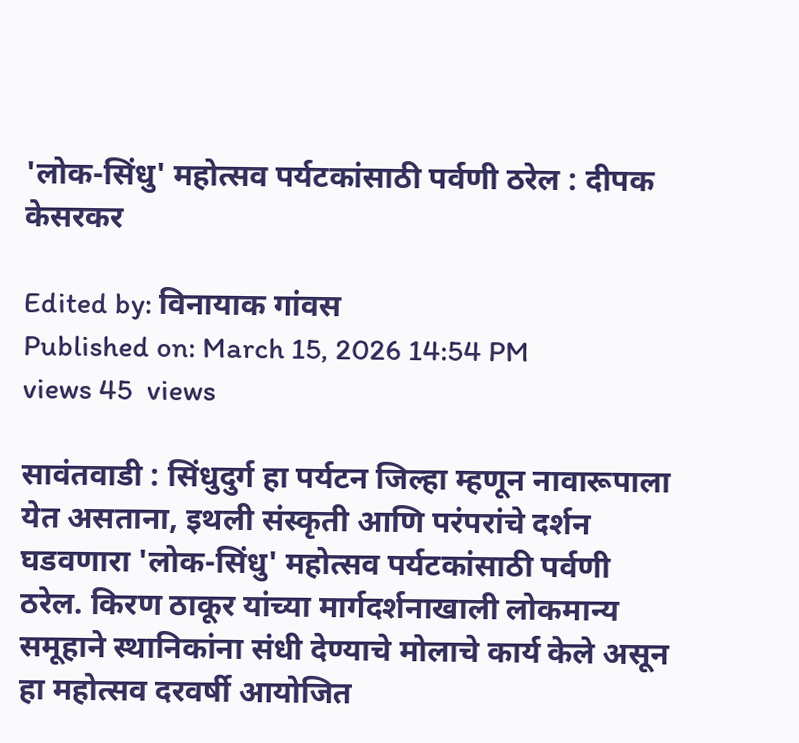'लोक-सिंधु' महोत्सव पर्यटकांसाठी पर्वणी ठरेल : दीपक केसरकर

Edited by: विनायाक गांवस
Published on: March 15, 2026 14:54 PM
views 45  views

सावंतवाडी : सिंधुदुर्ग हा पर्यटन जिल्हा म्हणून नावारूपाला येत असताना, इथली संस्कृती आणि परंपरांचे दर्शन घडवणारा 'लोक-सिंधु' महोत्सव पर्यटकांसाठी पर्वणी ठरेल. किरण ठाकूर यांच्या मार्गदर्शनाखाली लोकमान्य समूहाने स्थानिकांना संधी देण्याचे मोलाचे कार्य केले असून हा महोत्सव दरवर्षी आयोजित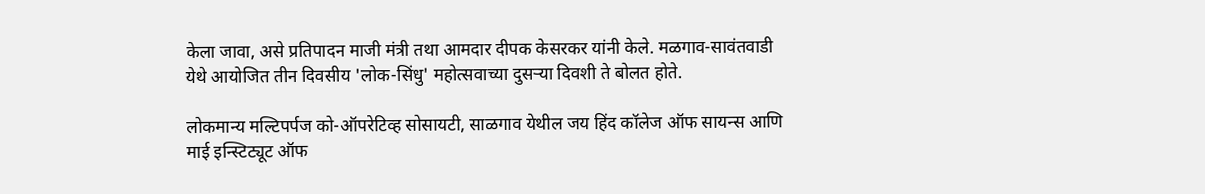केला जावा, असे प्रतिपादन माजी मंत्री तथा आमदार दीपक केसरकर यांनी केले. मळगाव-सावंतवाडी येथे आयोजित तीन दिवसीय 'लोक-सिंधु' महोत्सवाच्या दुसऱ्या दिवशी ते बोलत होते.

लोकमान्य मल्टिपर्पज को-ऑपरेटिव्ह सोसायटी, साळगाव येथील जय हिंद कॉलेज ऑफ सायन्स आणि माई इन्स्टिट्यूट ऑफ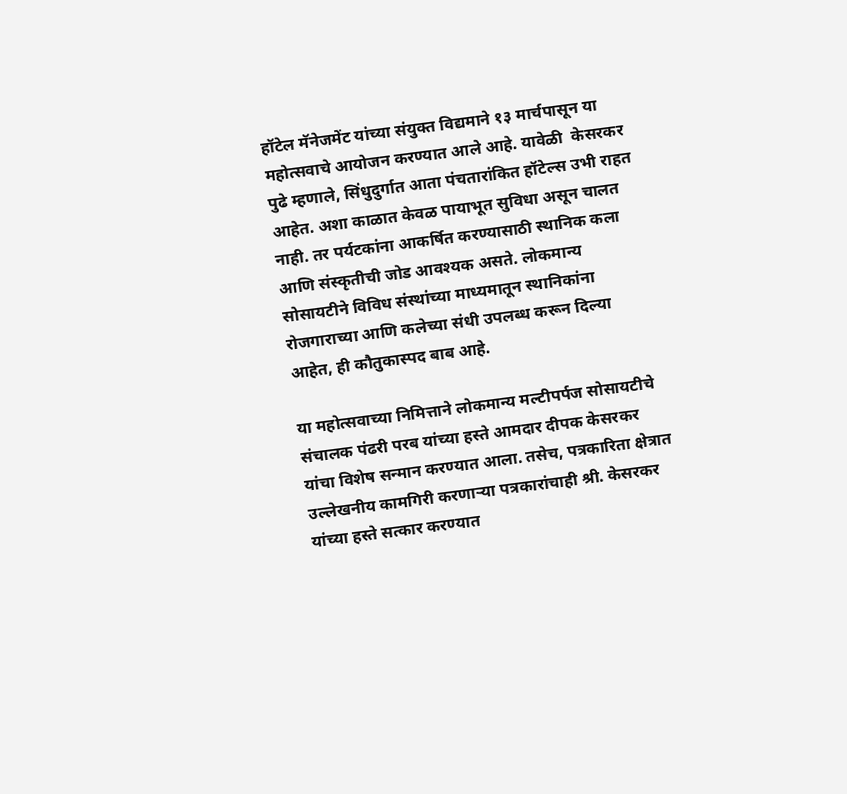हॉटेल मॅनेजमेंट यांच्या संयुक्त विद्यमाने १३ मार्चपासून या महोत्सवाचे आयोजन करण्यात आले आहे. यावेळी  केसरकर पुढे म्हणाले, सिंधुदुर्गात आता पंचतारांकित हॉटेल्स उभी राहत आहेत. अशा काळात केवळ पायाभूत सुविधा असून चालत नाही. तर पर्यटकांना आकर्षित करण्यासाठी स्थानिक कला आणि संस्कृतीची जोड आवश्यक असते. लोकमान्य सोसायटीने विविध संस्थांच्या माध्यमातून स्थानिकांना रोजगाराच्या आणि कलेच्या संधी उपलब्ध करून दिल्या आहेत, ही कौतुकास्पद बाब आहे.

या महोत्सवाच्या निमित्ताने लोकमान्य मल्टीपर्पज सोसायटीचे संचालक पंढरी परब यांच्या हस्ते आमदार दीपक केसरकर यांचा विशेष सन्मान करण्यात आला. तसेच, पत्रकारिता क्षेत्रात उल्लेखनीय कामगिरी करणाऱ्या पत्रकारांचाही श्री. केसरकर यांच्या हस्ते सत्कार करण्यात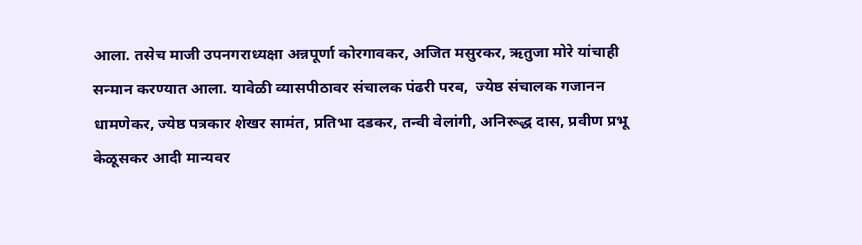आला. तसेच माजी उपनगराध्यक्षा अन्नपूर्णा कोरगावकर, अजित मसुरकर, ऋतुजा मोरे यांचाही सन्मान करण्यात आला. यावेळी व्यासपीठावर संचालक पंढरी परब,  ज्येष्ठ संचालक गजानन धामणेकर, ज्येष्ठ पत्रकार शेखर सामंत, प्रतिभा दडकर, तन्वी वेलांगी, अनिरूद्ध दास, प्रवीण प्रभू केळूसकर आदी मान्यवर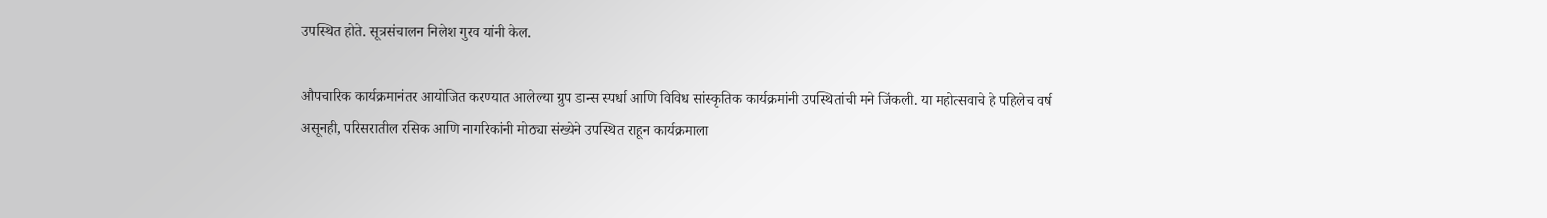उपस्थित होते. सूत्रसंचालन निलेश गुरव यांनी केल.

औपचारिक कार्यक्रमानंतर आयोजित करण्यात आलेल्या ग्रुप डान्स स्पर्धा आणि विविध सांस्कृतिक कार्यक्रमांनी उपस्थितांची मने जिंकली. या महोत्सवाचे हे पहिलेच वर्ष असूनही, परिसरातील रसिक आणि नागरिकांनी मोठ्या संख्येने उपस्थित राहून कार्यक्रमाला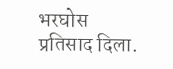भरघोस प्रतिसाद दिला.